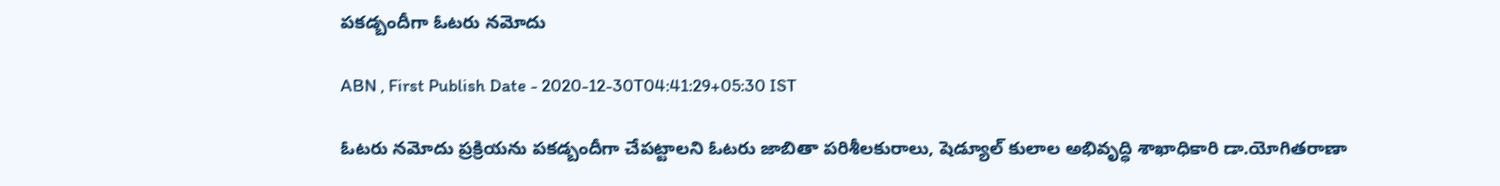పకడ్బందీగా ఓటరు నమోదు

ABN , First Publish Date - 2020-12-30T04:41:29+05:30 IST

ఓటరు నమోదు ప్రక్రియను పకడ్బందీగా చేపట్టాలని ఓటరు జాబితా పరిశీలకురాలు, షెడ్యూల్‌ కులాల అభివృద్ధి శాఖాధికారి డా.యోగితరాణా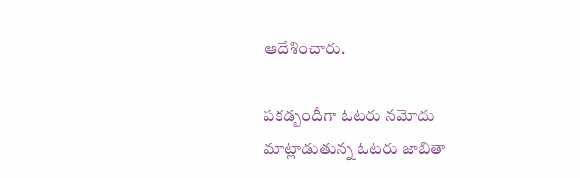ఆదేశించారు.

పకడ్బందీగా ఓటరు నమోదు
మాట్లాడుతున్న ఓటరు జాబితా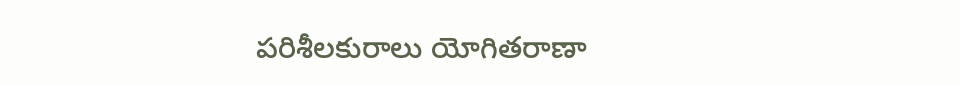పరిశీలకురాలు యోగితరాణా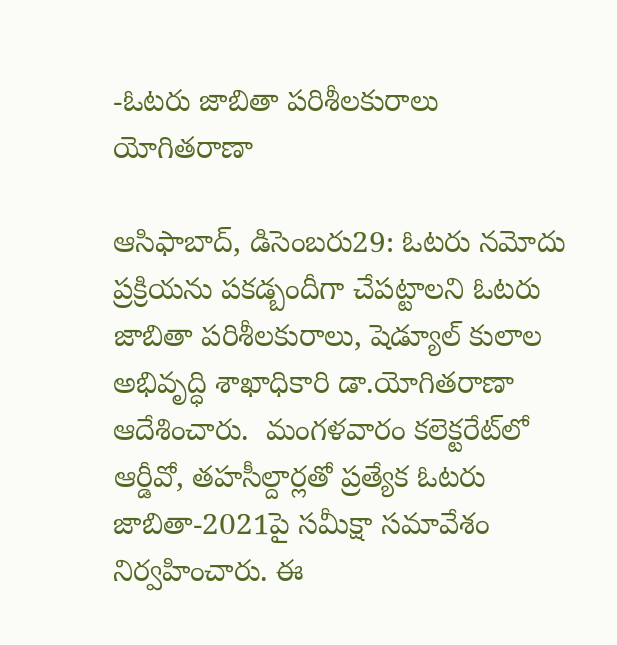-ఓటరు జాబితా పరిశీలకురాలు యోగితరాణా

ఆసిఫాబాద్‌, డిసెంబరు29: ఓటరు నమోదు ప్రక్రియను పకడ్బందీగా చేపట్టాలని ఓటరు జాబితా పరిశీలకురాలు, షెడ్యూల్‌ కులాల అభివృద్ధి శాఖాధికారి డా.యోగితరాణా ఆదేశించారు.  మంగళవారం కలెక్టరేట్‌లో ఆర్డీవో, తహసీల్దార్లతో ప్రత్యేక ఓటరు జాబితా-2021పై సమీక్షా సమావేశం నిర్వహించారు. ఈ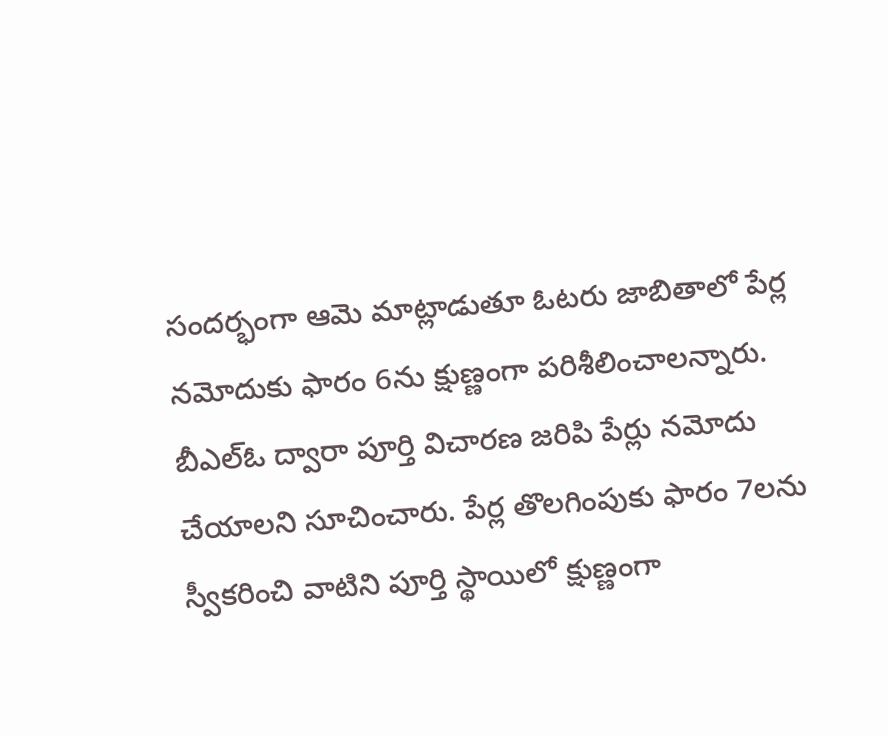సందర్భంగా ఆమె మాట్లాడుతూ ఓటరు జాబితాలో పేర్ల నమోదుకు ఫారం 6ను క్షుణ్ణంగా పరిశీలించాలన్నారు. బీఎల్‌ఓ ద్వారా పూర్తి విచారణ జరిపి పేర్లు నమోదు చేయాలని సూచించారు. పేర్ల తొలగింపుకు ఫారం 7లను స్వీకరించి వాటిని పూర్తి స్థాయిలో క్షుణ్ణంగా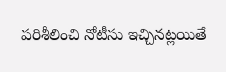పరిశీలించి నోటీసు ఇచ్చినట్లయితే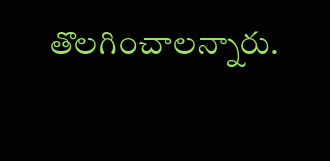తొలగించాలన్నారు.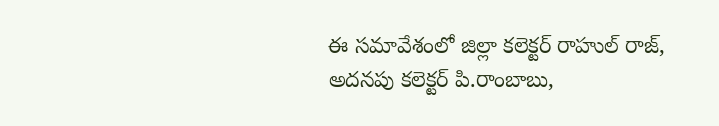ఈ సమావేశంలో జిల్లా కలెక్టర్‌ రాహుల్‌ రాజ్‌, అదనపు కలెక్టర్‌ పి.రాంబాబు,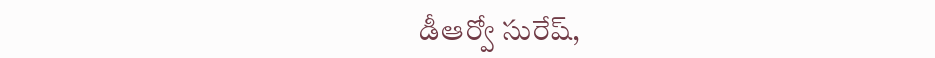డీఆర్వో సురేష్‌,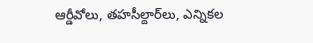ఆర్డీవోలు, తహసీల్దార్‌లు, ఎన్నికల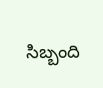సిబ్బంది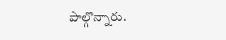పాల్గొన్నారు.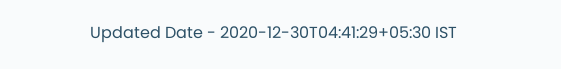Updated Date - 2020-12-30T04:41:29+05:30 IST